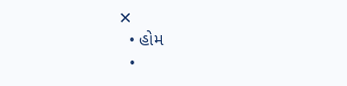✕
  • હોમ
  •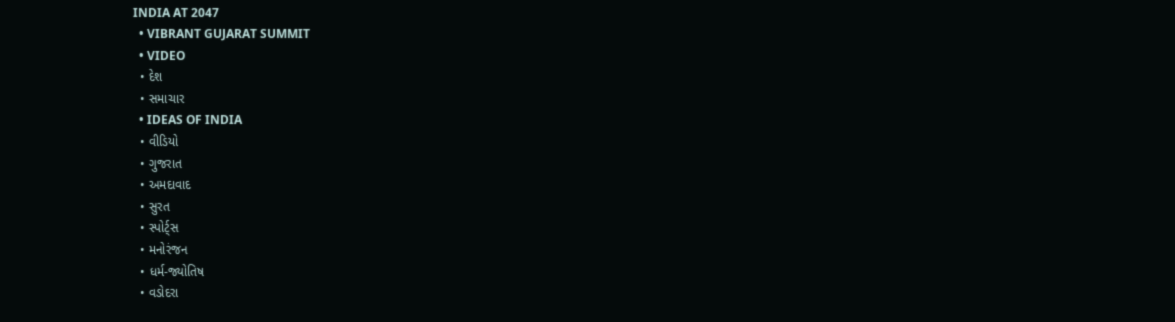INDIA AT 2047
  • VIBRANT GUJARAT SUMMIT
  • VIDEO
  • દેશ
  • સમાચાર
  • IDEAS OF INDIA
  • વીડિયો
  • ગુજરાત
  • અમદાવાદ
  • સુરત
  • સ્પોર્ટ્સ
  • મનોરંજન
  • ધર્મ-જ્યોતિષ
  • વડોદરા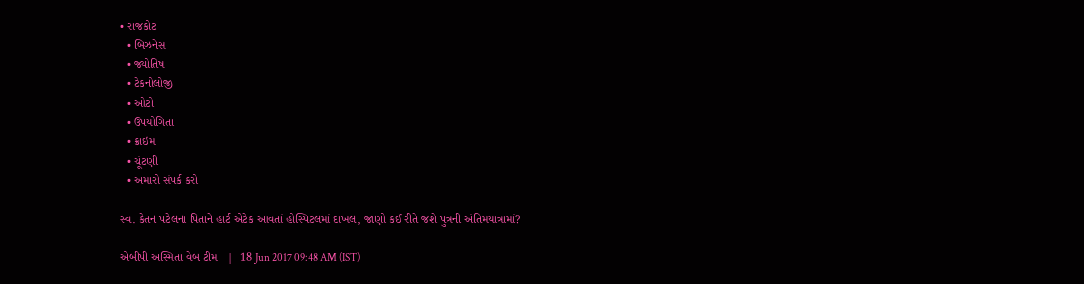• રાજકોટ
  • બિઝનેસ
  • જ્યોતિષ
  • ટેકનોલોજી
  • ઓટો
  • ઉપયોગિતા
  • ક્રાઇમ
  • ચૂંટણી
  • અમારો સંપર્ક કરો

સ્વ. કેતન પટેલના પિતાને હાર્ટ એટેક આવતાં હોસ્પિટલમાં દાખલ, જાણો કઈ રીતે જશે પુત્રની અંતિમયાત્રામાં?

એબીપી અસ્મિતા વેબ ટીમ   |  18 Jun 2017 09:48 AM (IST)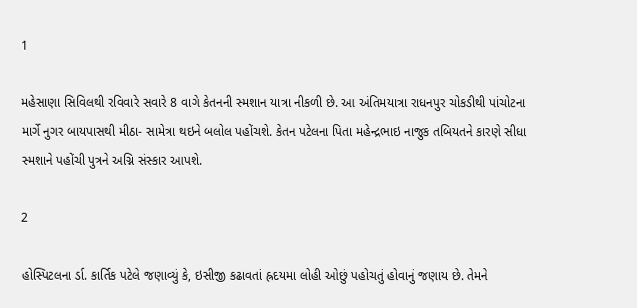1

મહેસાણા સિવિલથી રવિવારે સવારે 8 વાગે કેતનની સ્મશાન યાત્રા નીકળી છે. આ અંતિમયાત્રા રાધનપુર ચોકડીથી પાંચોટના માર્ગે નુગર બાયપાસથી મીઠા- સામેત્રા થઇને બલોલ પહોંચશે. કેતન પટેલના પિતા મહેન્દ્રભાઇ નાજુક તબિયતને કારણે સીધા સ્મશાને પહોંચી પુત્રને અગ્નિ સંસ્કાર આપશે.

2

હોસ્પિટલના ર્ડા. કાર્તિક પટેલે જણાવ્યું કે, ઇસીજી કઢાવતાં હ્રદયમા લોહી ઓછું પહોચતું હોવાનું જણાય છે. તેમને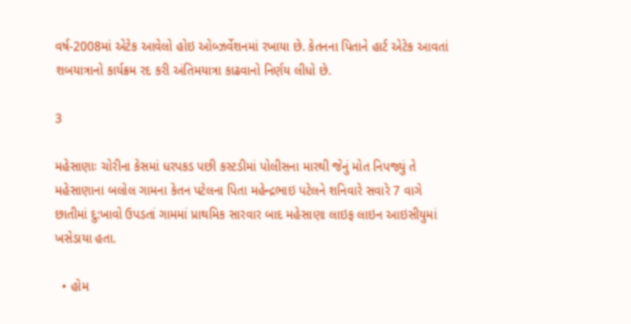વર્ષ-2008માં એટેક આવેલો હોઇ ઓબ્ઝર્વેશનમાં રખાયા છે. કેતનના પિતાને હાર્ટ એટેક આવતાં શબયાત્રાનો કાર્યક્રમ રદ કરી અંતિમયાત્રા કાઢવાનો નિર્ણય લીધો છે.

3

મહેસાણાઃ ચોરીના કેસમાં ધરપકડ પછી કસ્ટડીમાં પોલીસના મારથી જેનું મોત નિપજ્યું તે મહેસાણાના બલોલ ગામના કેતન પટેલના પિતા મહેન્દ્રભાઇ પટેલને શનિવારે સવારે 7 વાગે છાતીમાં દુ:ખાવો ઉપડતાં ગામમાં પ્રાથમિક સારવાર બાદ મહેસાણા લાઇફ લાઇન આઇસીયુમાં ખસેડાયા હતા.

  • હોમ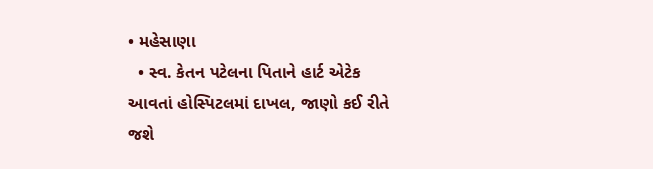• મહેસાણા
  • સ્વ. કેતન પટેલના પિતાને હાર્ટ એટેક આવતાં હોસ્પિટલમાં દાખલ, જાણો કઈ રીતે જશે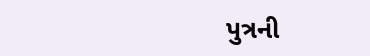પુત્રની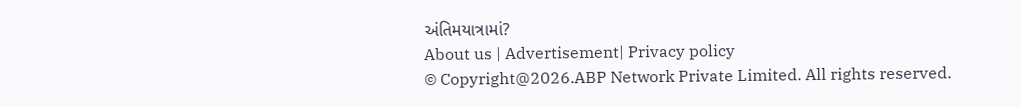અંતિમયાત્રામાં?
About us | Advertisement| Privacy policy
© Copyright@2026.ABP Network Private Limited. All rights reserved.